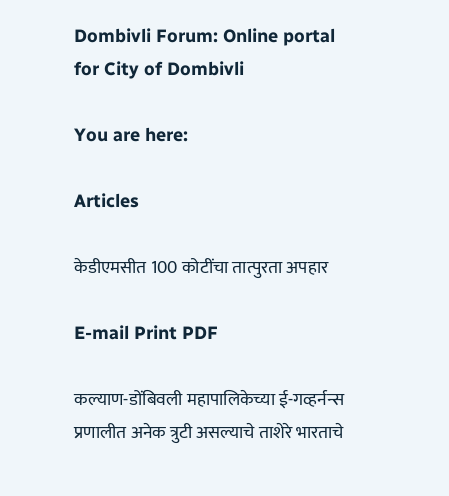Dombivli Forum: Online portal for City of Dombivli

You are here:

Articles

केडीएमसीत 100 कोटींचा तात्पुरता अपहार

E-mail Print PDF

कल्याण-डोंबिवली महापालिकेच्या ई-गव्हर्नन्स प्रणालीत अनेक त्रुटी असल्याचे ताशेरे भारताचे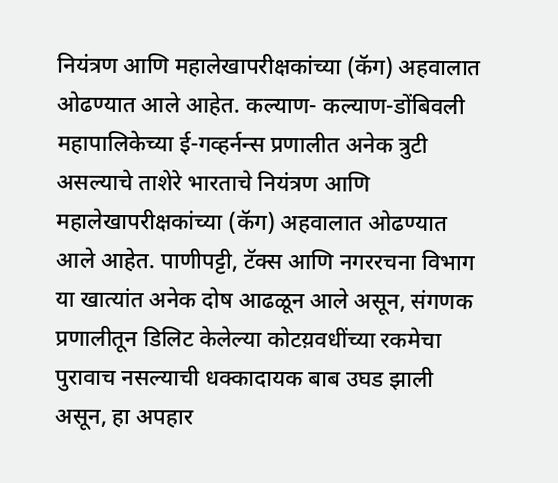नियंत्रण आणि महालेखापरीक्षकांच्या (कॅग) अहवालात ओढण्यात आले आहेत. कल्याण- कल्याण-डोंबिवली महापालिकेच्या ई-गव्हर्नन्स प्रणालीत अनेक त्रुटी असल्याचे ताशेरे भारताचे नियंत्रण आणि महालेखापरीक्षकांच्या (कॅग) अहवालात ओढण्यात आले आहेत. पाणीपट्टी, टॅक्स आणि नगररचना विभाग या खात्यांत अनेक दोष आढळून आले असून, संगणक प्रणालीतून डिलिट केलेल्या कोटय़वधींच्या रकमेचा पुरावाच नसल्याची धक्कादायक बाब उघड झाली असून, हा अपहार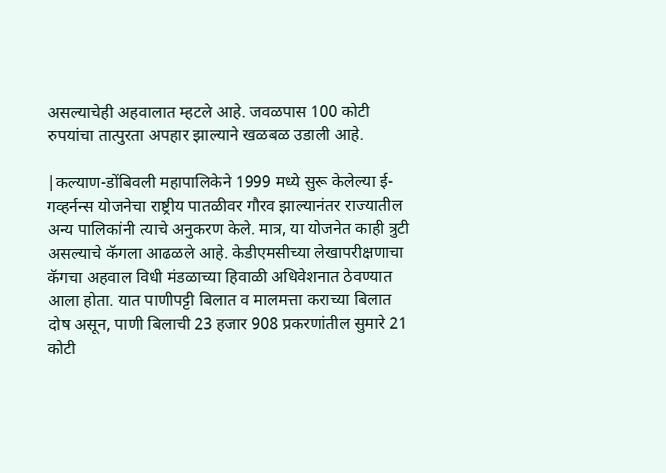असल्याचेही अहवालात म्हटले आहे. जवळपास 100 कोटी रुपयांचा तात्पुरता अपहार झाल्याने खळबळ उडाली आहे.

|कल्याण-डोंबिवली महापालिकेने 1999 मध्ये सुरू केलेल्या ई-गव्हर्नन्स योजनेचा राष्ट्रीय पातळीवर गौरव झाल्यानंतर राज्यातील अन्य पालिकांनी त्याचे अनुकरण केले. मात्र, या योजनेत काही त्रुटी असल्याचे कॅगला आढळले आहे. केडीएमसीच्या लेखापरीक्षणाचा कॅगचा अहवाल विधी मंडळाच्या हिवाळी अधिवेशनात ठेवण्यात आला होता. यात पाणीपट्टी बिलात व मालमत्ता कराच्या बिलात दोष असून, पाणी बिलाची 23 हजार 908 प्रकरणांतील सुमारे 21 कोटी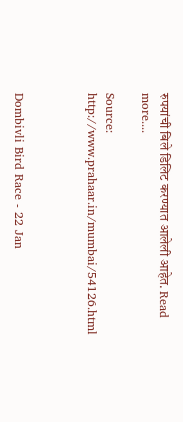रुपयांची बिले डिलिट करण्यात आलेली आहेत. Read more....

Source: http://www.prahaar.in/mumbai/54126.html



Dombivli Bird Race - 22 Jan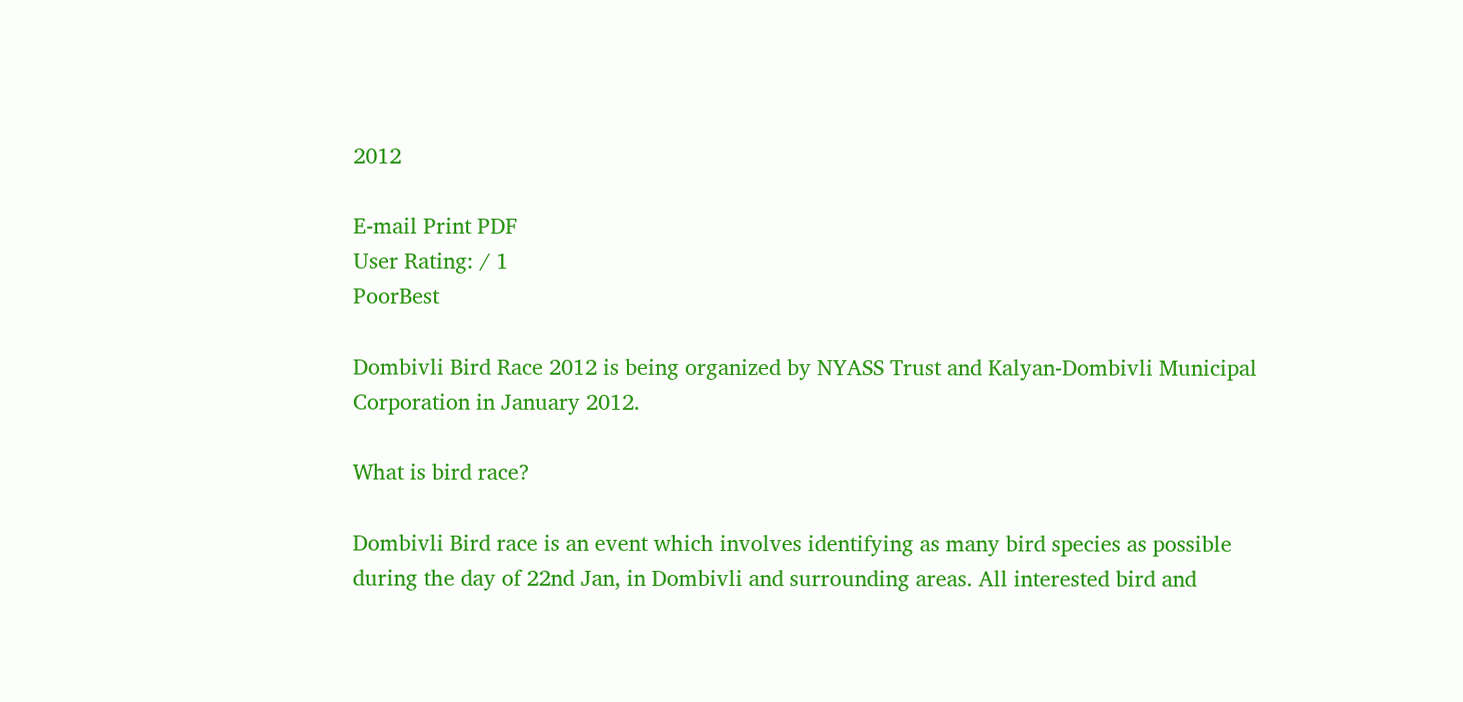2012

E-mail Print PDF
User Rating: / 1
PoorBest

Dombivli Bird Race 2012 is being organized by NYASS Trust and Kalyan-Dombivli Municipal Corporation in January 2012.

What is bird race?

Dombivli Bird race is an event which involves identifying as many bird species as possible during the day of 22nd Jan, in Dombivli and surrounding areas. All interested bird and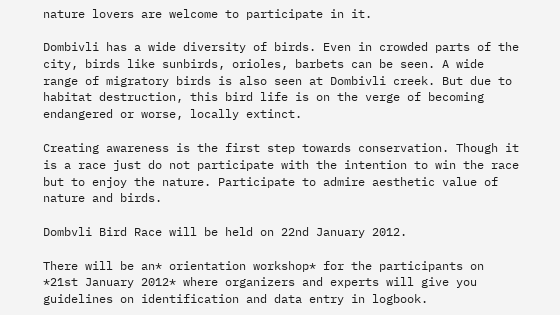nature lovers are welcome to participate in it.

Dombivli has a wide diversity of birds. Even in crowded parts of the city, birds like sunbirds, orioles, barbets can be seen. A wide range of migratory birds is also seen at Dombivli creek. But due to habitat destruction, this bird life is on the verge of becoming endangered or worse, locally extinct.

Creating awareness is the first step towards conservation. Though it is a race just do not participate with the intention to win the race but to enjoy the nature. Participate to admire aesthetic value of nature and birds.

Dombvli Bird Race will be held on 22nd January 2012.

There will be an* orientation workshop* for the participants on *21st January 2012* where organizers and experts will give you guidelines on identification and data entry in logbook.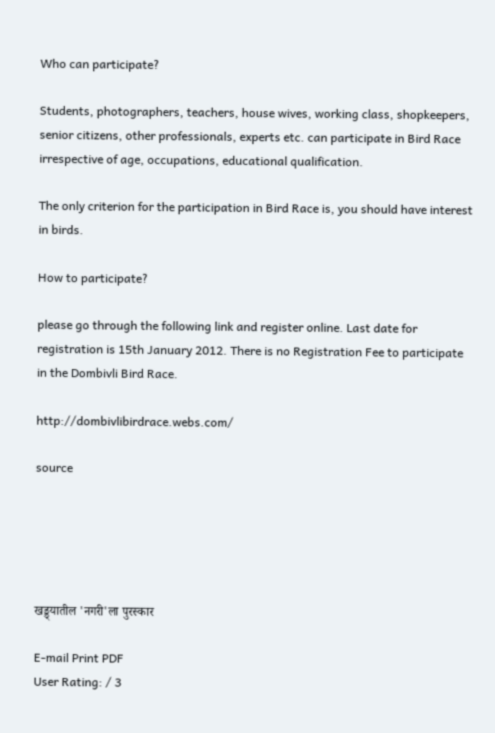Who can participate?

Students, photographers, teachers, house wives, working class, shopkeepers, senior citizens, other professionals, experts etc. can participate in Bird Race irrespective of age, occupations, educational qualification.

The only criterion for the participation in Bird Race is, you should have interest in birds.

How to participate?

please go through the following link and register online. Last date for registration is 15th January 2012. There is no Registration Fee to participate in the Dombivli Bird Race.

http://dombivlibirdrace.webs.com/

source





खड्ड्यातील 'नगरी'ला पुरस्कार

E-mail Print PDF
User Rating: / 3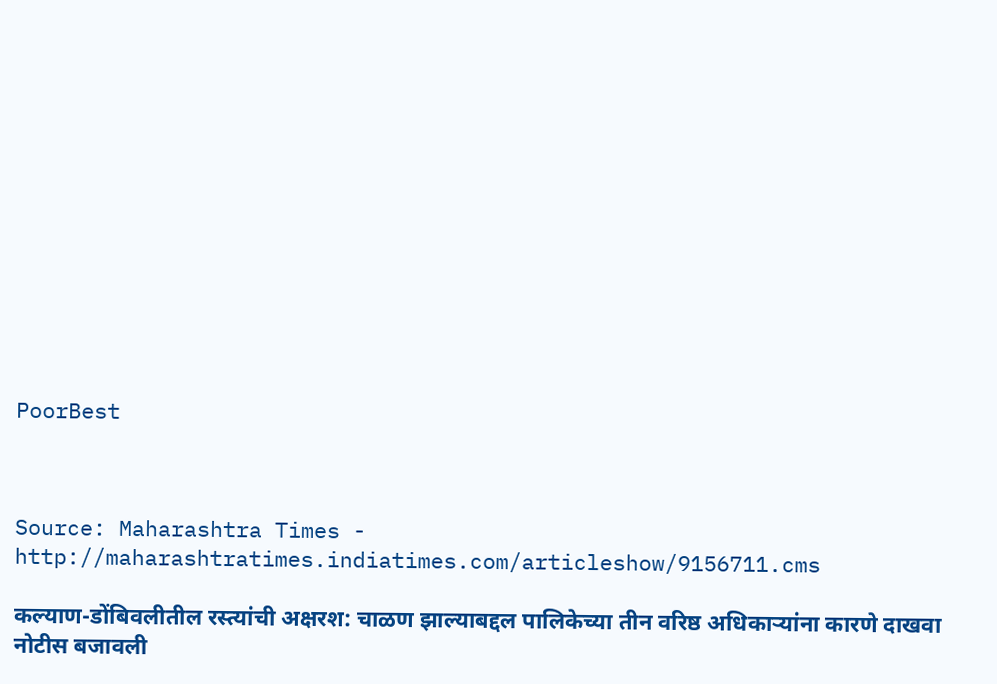PoorBest



Source: Maharashtra Times - http://maharashtratimes.indiatimes.com/articleshow/9156711.cms

कल्याण-डोंबिवलीतील रस्त्यांची अक्षरश: चाळण झाल्याबद्दल पालिकेच्या तीन वरिष्ठ अधिकाऱ्यांना कारणे दाखवा नोटीस बजावली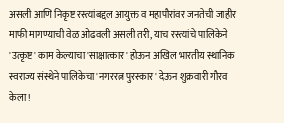असली आणि निकृष्ट रस्त्यांबद्दल आयुक्त व महापौरांवर जनतेची जाहीर माफी मागण्याची वेळ ओढवली असली तरी, याच रस्त्यांचे पालिकेने 'उत्कृष्ट' काम केल्याचा 'साक्षात्कार' होऊन अखिल भारतीय स्थानिक स्वराज्य संस्थेने पालिकेचा 'नगररत्न पुरस्कार' देऊन शुक्रवारी गौरव केला!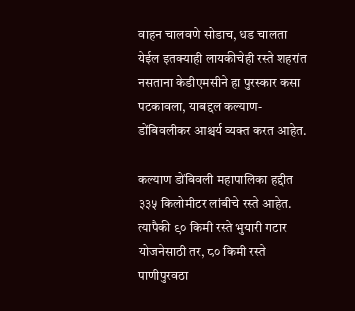वाहन चालवणे सोडाच, धड चालता येईल इतक्याही लायकीचेही रस्ते शहरांत नसताना केडीएमसीने हा पुरस्कार कसा पटकावला, याबद्दल कल्याण-डोंबिवलीकर आश्चर्य व्यक्त करत आहेत.

कल्याण डोंबिवली महापालिका हद्दीत ३३५ किलोमीटर लांबीचे रस्ते आहेत. त्यापैकी ९० किमी रस्ते भुयारी गटार योजनेसाठी तर, ८० किमी रस्ते पाणीपुरवठा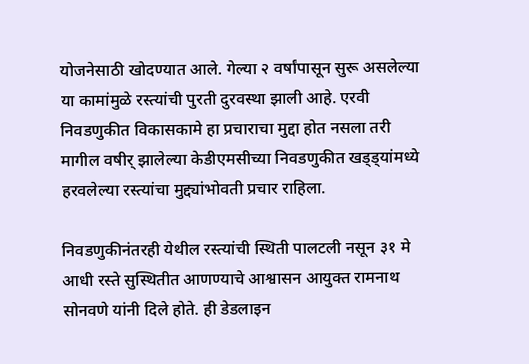योजनेसाठी खोदण्यात आले. गेल्या २ वर्षांपासून सुरू असलेल्या या कामांमुळे रस्त्यांची पुरती दुरवस्था झाली आहे. एरवी निवडणुकीत विकासकामे हा प्रचाराचा मुद्दा होत नसला तरी मागील वषीर् झालेल्या केडीएमसीच्या निवडणुकीत खड्ड्यांमध्ये हरवलेल्या रस्त्यांचा मुद्द्यांभोवती प्रचार राहिला.

निवडणुकीनंतरही येथील रस्त्यांची स्थिती पालटली नसून ३१ मे आधी रस्ते सुस्थितीत आणण्याचे आश्वासन आयुक्त रामनाथ सोनवणे यांनी दिले होते. ही डेडलाइन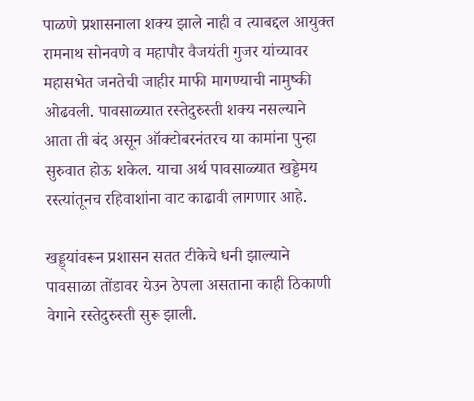पाळणे प्रशासनाला शक्य झाले नाही व त्याबद्दल आयुक्त रामनाथ सोनवणे व महापौर वैजयंती गुजर यांच्यावर महासभेत जनतेची जाहीर माफी मागण्याची नामुष्की ओढवली. पावसाळ्यात रस्तेदुरुस्ती शक्य नसल्याने आता ती बंद असून ऑक्टोबरनंतरच या कामांना पुन्हा सुरुवात होऊ शकेल. याचा अर्थ पावसाळ्यात खड्डेमय रस्त्यांतूनच रहिवाशांना वाट काढावी लागणार आहे.

खड्ड्यांवरून प्रशासन सतत टीकेचे धनी झाल्याने पावसाळा तोंडावर येउन ठेपला असताना काही ठिकाणी वेगाने रस्तेदुरुस्ती सुरू झाली.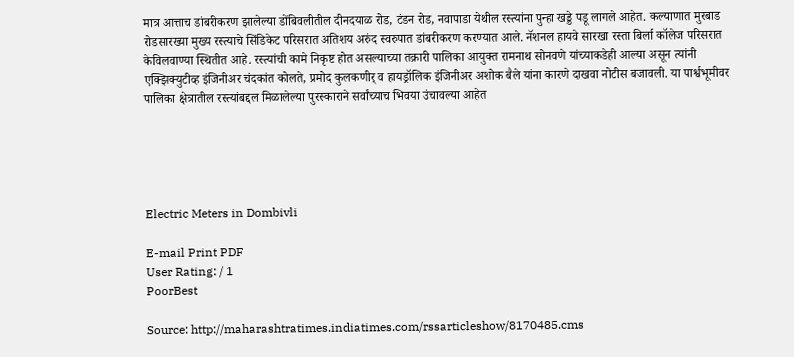मात्र आत्ताच डांबरीकरण झालेल्या डोंबिवलीतील दीनदयाळ रोड, टंडन रोड, नवापाडा येथील रस्त्यांना पुन्हा खड्डे पडू लागले आहेत. कल्याणात मुरबाड रोडसारख्या मुख्य रस्त्याचे सिंडिकेट परिसरात अतिशय अरुंद स्वरुपात डांबरीकरण करण्यात आले. नॅशनल हायवे सारखा रस्ता बिर्ला कॉलेज परिसरात केविलवाण्या स्थितीत आहे. रस्त्यांची कामे निकृष्ट होत असल्याच्या तक्रारी पालिका आयुक्त रामनाथ सोनवणे यांच्याकडेही आल्या असून त्यांनी एक्झिक्युटीव्ह इंजिनीअर चंदकांत कोलते, प्रमोद कुलकणीर् व हायड्रॉलिक इंजिनीअर अशोक बैले यांना कारणे दाखवा नोटीस बजावली. या पार्श्वभूमीवर पालिका क्षेत्रातील रस्त्यांबद्दल मिळालेल्या पुरस्काराने सर्वांच्याच भिवया उंचावल्या आहेत





Electric Meters in Dombivli

E-mail Print PDF
User Rating: / 1
PoorBest

Source: http://maharashtratimes.indiatimes.com/rssarticleshow/8170485.cms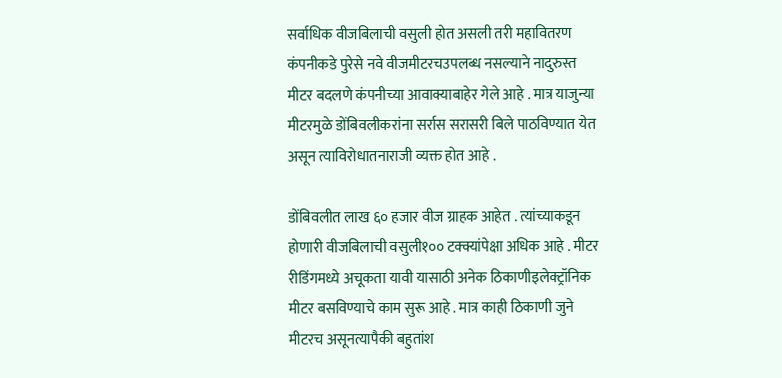सर्वाधिक वीजबिलाची वसुली होत असली तरी महावितरण कंपनीकडे पुरेसे नवे वीजमीटरचउपलब्ध नसल्याने नादुरुस्त मीटर बदलणे कंपनीच्या आवाक्याबाहेर गेले आहे . मात्र याजुन्या मीटरमुळे डोंबिवलीकरांना सर्रास सरासरी बिले पाठविण्यात येत असून त्याविरोधातनाराजी व्यक्त होत आहे .

डोंबिवलीत लाख ६० हजार वीज ग्राहक आहेत . त्यांच्याकडून होणारी वीजबिलाची वसुली१०० टक्क्यांपेक्षा अधिक आहे . मीटर रीडिंगमध्ये अचूकता यावी यासाठी अनेक ठिकाणीइलेक्ट्रॉनिक मीटर बसविण्याचे काम सुरू आहे . मात्र काही ठिकाणी जुने मीटरच असूनत्यापैकी बहुतांश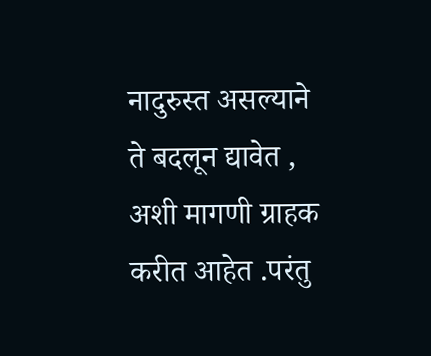नादुरुस्त असल्याने ते बदलून द्यावेत , अशी मागणी ग्राहक करीत आहेत .परंतु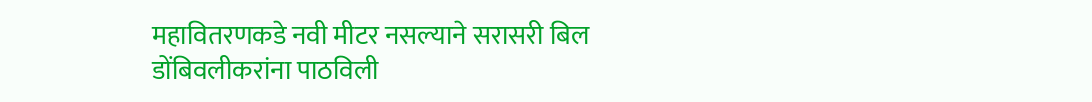महावितरणकडे नवी मीटर नसल्याने सरासरी बिल डोंबिवलीकरांना पाठविली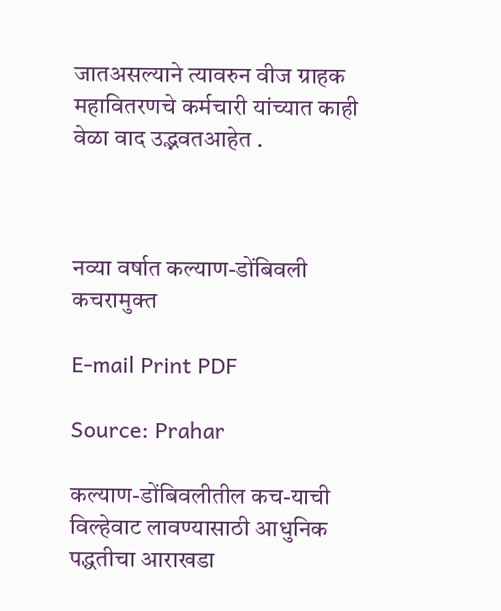जातअसल्याने त्यावरुन वीज ग्राहक महावितरणचे कर्मचारी यांच्यात काही वेळा वाद उद्भवतआहेत .



नव्या वर्षात कल्याण-डोंबिवली कचरामुक्त

E-mail Print PDF

Source: Prahar

कल्याण-डोंबिवलीतील कच-याची विल्हेवाट लावण्यासाठी आधुनिक पद्धतीचा आराखडा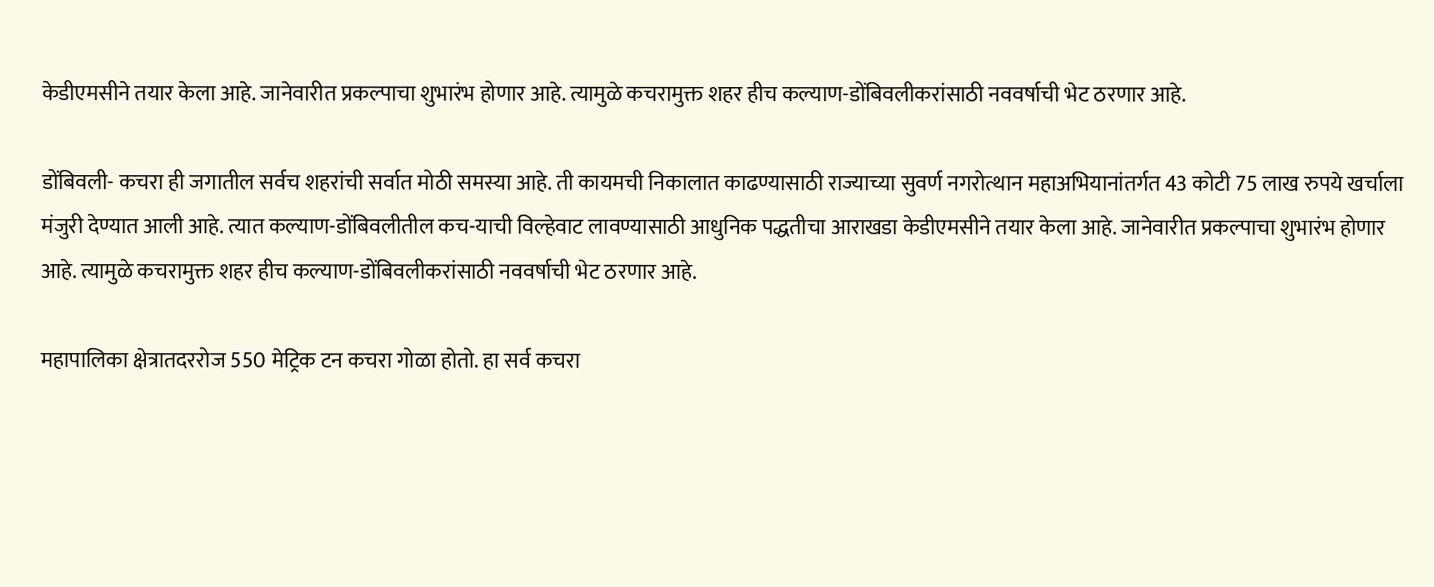केडीएमसीने तयार केला आहे. जानेवारीत प्रकल्पाचा शुभारंभ होणार आहे. त्यामुळे कचरामुक्त शहर हीच कल्याण-डोंबिवलीकरांसाठी नववर्षाची भेट ठरणार आहे.

डोंबिवली- कचरा ही जगातील सर्वच शहरांची सर्वात मोठी समस्या आहे. ती कायमची निकालात काढण्यासाठी राज्याच्या सुवर्ण नगरोत्थान महाअभियानांतर्गत 43 कोटी 75 लाख रुपये खर्चाला मंजुरी देण्यात आली आहे. त्यात कल्याण-डोंबिवलीतील कच-याची विल्हेवाट लावण्यासाठी आधुनिक पद्धतीचा आराखडा केडीएमसीने तयार केला आहे. जानेवारीत प्रकल्पाचा शुभारंभ होणार आहे. त्यामुळे कचरामुक्त शहर हीच कल्याण-डोंबिवलीकरांसाठी नववर्षाची भेट ठरणार आहे.

महापालिका क्षेत्रातदररोज 550 मेट्रिक टन कचरा गोळा होतो. हा सर्व कचरा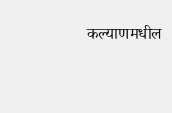कल्याणमधील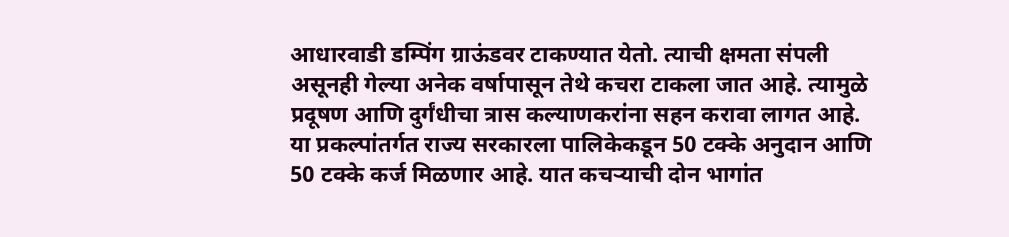आधारवाडी डम्पिंग ग्राऊंडवर टाकण्यात येतो. त्याची क्षमता संपली असूनही गेल्या अनेक वर्षापासून तेथे कचरा टाकला जात आहे. त्यामुळे प्रदूषण आणि दुर्गंधीचा त्रास कल्याणकरांना सहन करावा लागत आहे.  या प्रकल्पांतर्गत राज्य सरकारला पालिकेकडून 50 टक्के अनुदान आणि 50 टक्के कर्ज मिळणार आहे. यात कचऱ्याची दोन भागांत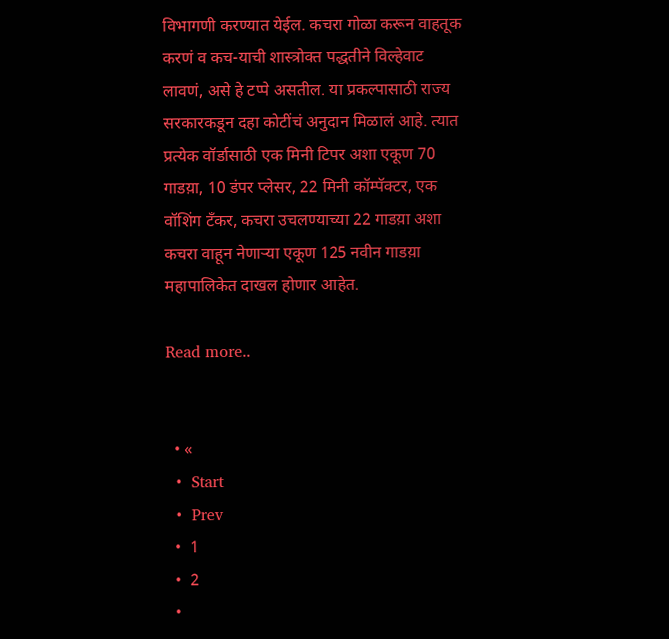विभागणी करण्यात येईल. कचरा गोळा करून वाहतूक करणं व कच-याची शास्त्रोक्त पद्धतीने विल्हेवाट लावणं, असे हे टप्पे असतील. या प्रकल्पासाठी राज्य सरकारकडून दहा कोटींचं अनुदान मिळालं आहे. त्यात प्रत्येक वॉर्डासाठी एक मिनी टिपर अशा एकूण 70 गाडय़ा, 10 डंपर प्लेसर, 22 मिनी कॉम्पॅक्टर, एक वॉशिंग टँकर, कचरा उचलण्याच्या 22 गाडय़ा अशा कचरा वाहून नेणाऱ्या एकूण 125 नवीन गाडय़ा महापालिकेत दाखल होणार आहेत.

Read more..


  • «
  •  Start
  •  Prev
  •  1
  •  2
  •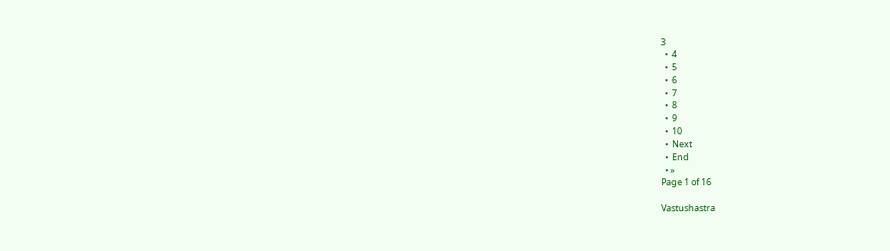3
  •  4
  •  5
  •  6
  •  7
  •  8
  •  9
  •  10
  •  Next
  •  End
  • »
Page 1 of 16

Vastushastra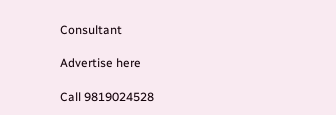Consultant

Advertise here

Call 9819024528